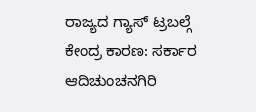ರಾಜ್ಯದ ಗ್ಯಾಸ್ ಟ್ರಬಲ್ಗೆ ಕೇಂದ್ರ ಕಾರಣ: ಸರ್ಕಾರ
ಆದಿಚುಂಚನಗಿರಿ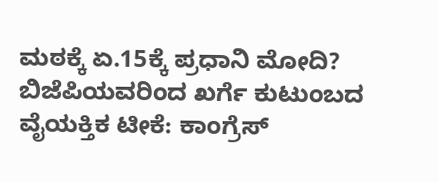ಮಠಕ್ಕೆ ಏ.15ಕ್ಕೆ ಪ್ರಧಾನಿ ಮೋದಿ?
ಬಿಜೆಪಿಯವರಿಂದ ಖರ್ಗೆ ಕುಟುಂಬದ ವೈಯಕ್ತಿಕ ಟೀಕೆ: ಕಾಂಗ್ರೆಸ್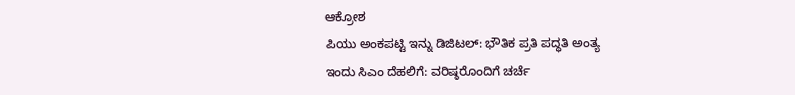ಆಕ್ರೋಶ
ಪಿಯು ಅಂಕಪಟ್ಟಿ ಇನ್ನು ಡಿಜಿಟಲ್: ಭೌತಿಕ ಪ್ರತಿ ಪದ್ಧತಿ ಅಂತ್ಯ
ಇಂದು ಸಿಎಂ ದೆಹಲಿಗೆ: ವರಿಷ್ಠರೊಂದಿಗೆ ಚರ್ಚೆ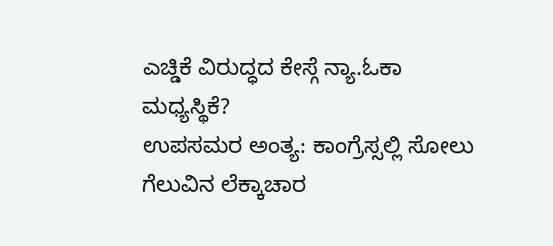ಎಚ್ಡಿಕೆ ವಿರುದ್ಧದ ಕೇಸ್ಗೆ ನ್ಯಾ.ಓಕಾ ಮಧ್ಯಸ್ಥಿಕೆ?
ಉಪಸಮರ ಅಂತ್ಯ: ಕಾಂಗ್ರೆಸ್ಸಲ್ಲಿ ಸೋಲು ಗೆಲುವಿನ ಲೆಕ್ಕಾಚಾರ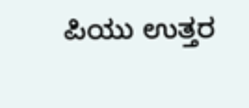ಪಿಯು ಉತ್ತರ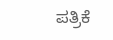ಪತ್ರಿಕೆ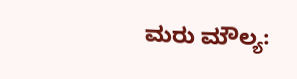ಮರು ಮೌಲ್ಯ: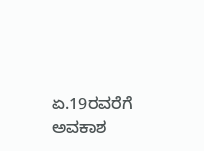ಏ.19ರವರೆಗೆ ಅವಕಾಶ